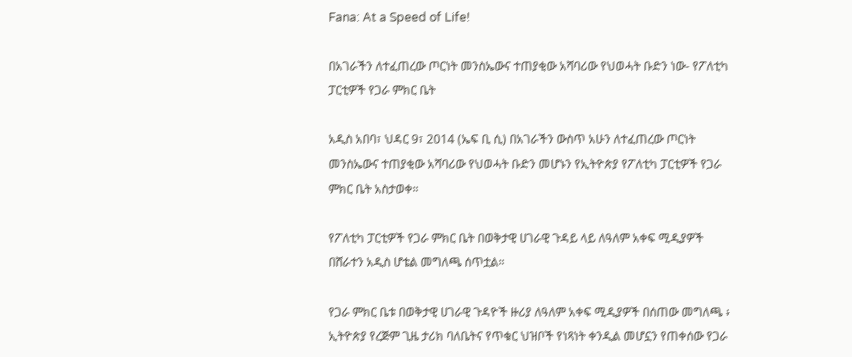Fana: At a Speed of Life!

በአገራችን ለተፈጠረው ጦርነት መንስኤውና ተጠያቂው አሻባሪው የህወሓት ቡድን ነው- የፖለቲካ ፓርቲዎች የጋራ ምክር ቤት

አዲስ አበባ፣ ህዳር 9፣ 2014 (ኤፍ ቢ ሲ) በአገራችን ውስጥ አሁን ለተፈጠረው ጦርነት መንስኤውና ተጠያቂው አሻባሪው የህወሓት ቡድን መሆኑን የኢትዮጵያ የፖለቲካ ፓርቲዎች የጋራ ምክር ቤት አስታወቀ።

የፖለቲካ ፓርቲዎች የጋራ ምክር ቤት በወቅታዊ ሀገራዊ ጉዳይ ላይ ለዓለም አቀፍ ሚዲያዎች በሸራተን አዲስ ሆቴል መግለጫ ሰጥቷል።

የጋራ ምክር ቤቱ በወቅታዊ ሀገራዊ ጉዳዮች ዙሪያ ለዓለም አቀፍ ሚዲያዎች በሰጠው መግለጫ ፥ ኢትዮጵያ የረጅም ጊዜ ታሪክ ባለቤትና የጥቁር ህዝቦች የነጻነት ቀንዲል መሆኗን የጠቀሰው የጋራ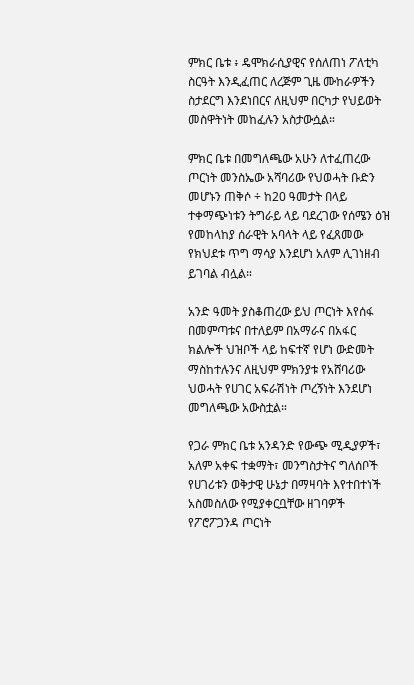ምክር ቤቱ ፥ ዴሞክራሲያዊና የሰለጠነ ፖለቲካ ስርዓት እንዲፈጠር ለረጅም ጊዜ ሙከራዎችን ስታደርግ እንደነበርና ለዚህም በርካታ የህይወት መስዋትነት መከፈሉን አስታውሷል።

ምክር ቤቱ በመግለጫው አሁን ለተፈጠረው ጦርነት መንስኤው አሻባሪው የህወሓት ቡድን መሆኑን ጠቅሶ ÷ ከ20 ዓመታት በላይ ተቀማጭነቱን ትግራይ ላይ ባደረገው የሰሜን ዕዝ የመከላከያ ሰራዊት አባላት ላይ የፈጸመው የክህደቱ ጥግ ማሳያ እንደሆነ አለም ሊገነዘብ ይገባል ብሏል።

አንድ ዓመት ያስቆጠረው ይህ ጦርነት እየሰፋ በመምጣቱና በተለይም በአማራና በአፋር ክልሎች ህዝቦች ላይ ከፍተኛ የሆነ ውድመት ማስከተሉንና ለዚህም ምክንያቱ የአሸባሪው ህወሓት የሀገር አፍራሽነት ጦረኝነት እንደሆነ መግለጫው አውስቷል።

የጋራ ምክር ቤቱ አንዳንድ የውጭ ሚዲያዎች፣ አለም አቀፍ ተቋማት፣ መንግስታትና ግለሰቦች የሀገሪቱን ወቅታዊ ሁኔታ በማዛባት እየተበተነች አስመስለው የሚያቀርቧቸው ዘገባዎች የፖሮፖጋንዳ ጦርነት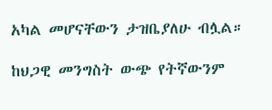አካል መሆናቸውን ታዝቤያለሁ ብሏል።

ከህጋዊ መንግስት ውጭ የትኛውንም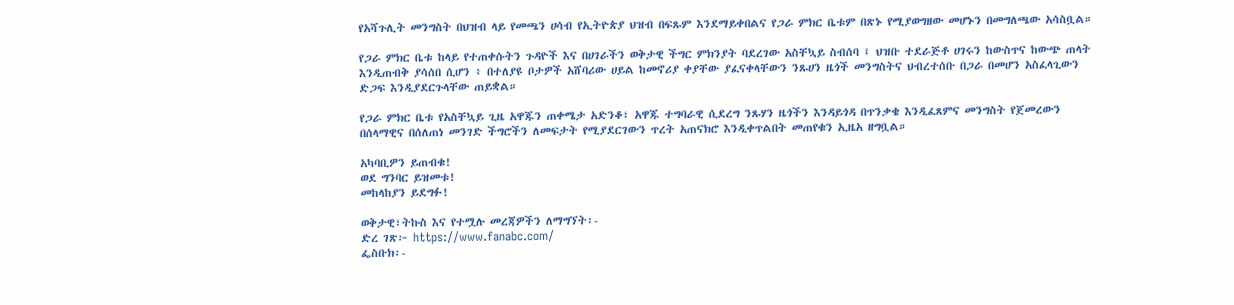የአሻጉሊት መንግስት በህዝብ ላይ የመጫን ሀሳብ የኢትዮጵያ ህዝብ በፍጹም እንደማይቀበልና የጋራ ምክር ቤቱም በጽኑ የሚያወግዘው መሆኑን በመግለጫው አሳስቧል።

የጋራ ምክር ቤቱ ከላይ የተጠቀሱትን ጉዳዮች እና በሀገራችን ወቅታዊ ችግር ምክንያት ባደረገው አስቸኳይ ስብሰባ ፤ ህዝቡ ተደራጅቶ ሀገሩን ከውስጥና ከውጭ ጠላት እንዲጠብቅ ያሳሰበ ሲሆን ፥ በተለያዩ ቦታዎች አሸባሪው ሀይል ከመኖሪያ ቀያቸው ያፈናቀላቸውን ንጹሀን ዜጎች መንግስትና ህብረተሰቡ በጋራ በመሆን አስፈላጊውን ድጋፍ እንዲያደርጉላቸው ጠይቋል።

የጋራ ምክር ቤቱ የአስቸኳይ ጊዜ አዋጁን ጠቀሜታ አድንቆ፣ አዋጁ ተግባራዊ ሲደረግ ንጹሃን ዜጎችን እንዳይጎዳ በጥንቃቄ እንዲፈጸምና መንግስት የጀመረውን በሰላማዊና በሰለጠነ መንገድ ችግሮችን ለመፍታት የሚያደርገውን ጥረት አጠናክሮ እንዲቀጥልበት መጠየቁን ኢዜአ ዘግቧል።

አካባቢዎን ይጠብቁ!
ወደ ግንባር ይዝመቱ!
መከላከያን ይደግፉ!

ወቅታዊ፣ትኩስ እና የተሟሉ መረጃዎችን ለማግኘት፡-
ድረ ገጽ፦ https://www.fanabc.com/
ፌስቡክ፡-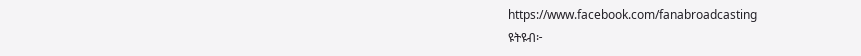https://www.facebook.com/fanabroadcasting
ዩትዩብ፦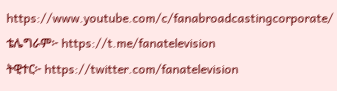https://www.youtube.com/c/fanabroadcastingcorporate/
ቴሌግራም፦ https://t.me/fanatelevision
ትዊተር፦ https://twitter.com/fanatelevision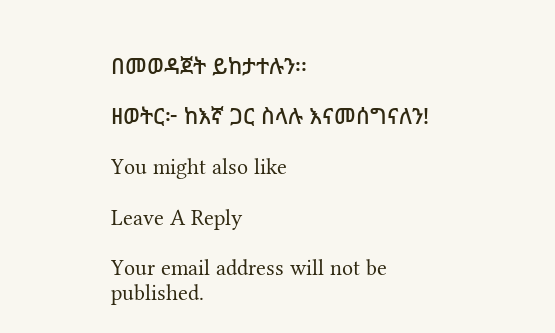በመወዳጀት ይከታተሉን፡፡

ዘወትር፦ ከእኛ ጋር ስላሉ እናመሰግናለን!

You might also like

Leave A Reply

Your email address will not be published.